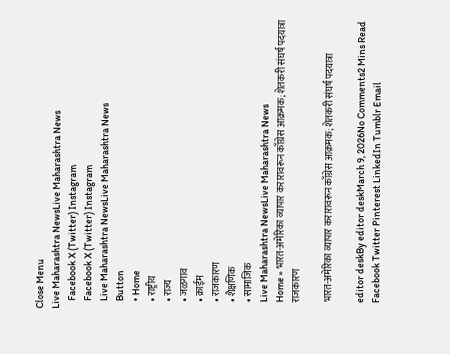Close Menu
Live Maharashtra NewsLive Maharashtra News
    Facebook X (Twitter) Instagram
    Facebook X (Twitter) Instagram
    Live Maharashtra NewsLive Maharashtra News
    Button
    • Home
    • राष्ट्रीय
    • राज्य
    • जळगाव
    • क्राईम
    • राजकारण
    • शैक्षणिक
    • सामाजिक
    Live Maharashtra NewsLive Maharashtra News
    Home » भारत-अमेरिका व्यापार करारावरून काँग्रेस आक्रमक; शेतकरी संघर्ष पदयात्रा
    राजकारण

    भारत-अमेरिका व्यापार करारावरून काँग्रेस आक्रमक; शेतकरी संघर्ष पदयात्रा

    editor deskBy editor deskMarch 9, 2026No Comments2 Mins Read
    Facebook Twitter Pinterest LinkedIn Tumblr Email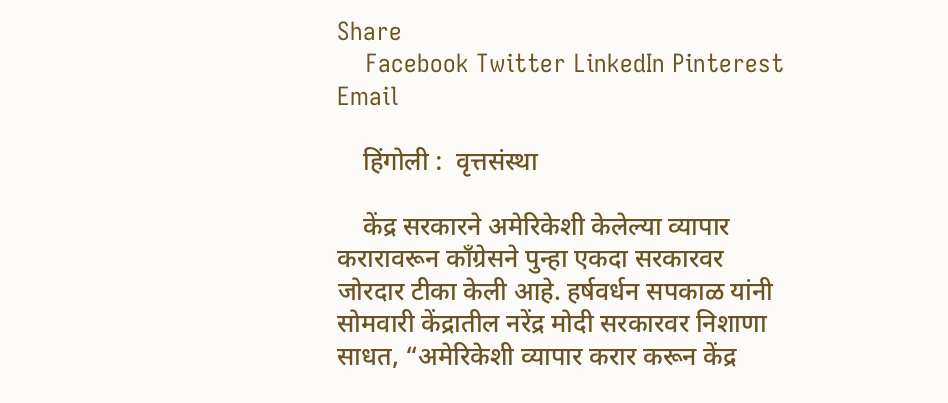Share
    Facebook Twitter LinkedIn Pinterest Email

    हिंगोली :  वृत्तसंस्था

    केंद्र सरकारने अमेरिकेशी केलेल्या व्यापार करारावरून काँग्रेसने पुन्हा एकदा सरकारवर जोरदार टीका केली आहे. हर्षवर्धन सपकाळ यांनी सोमवारी केंद्रातील नरेंद्र मोदी सरकारवर निशाणा साधत, “अमेरिकेशी व्यापार करार करून केंद्र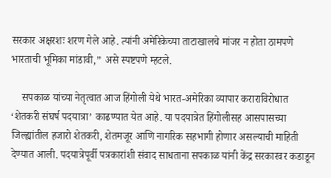सरकार अक्षरशः शरण गेले आहे. त्यांनी अमेरिकेच्या ताटाखालचे मांजर न होता ठामपणे भारताची भूमिका मांडावी,” असे स्पष्टपणे म्हटले.

    सपकाळ यांच्या नेतृत्वात आज हिंगोली येथे भारत-अमेरिका व्यापार कराराविरोधात ‘शेतकरी संघर्ष पदयात्रा’ काढण्यात येत आहे. या पदयात्रेत हिंगोलीसह आसपासच्या जिल्ह्यांतील हजारो शेतकरी, शेतमजूर आणि नागरिक सहभागी होणार असल्याची माहिती देण्यात आली. पदयात्रेपूर्वी पत्रकारांशी संवाद साधताना सपकाळ यांनी केंद्र सरकारवर कडाडून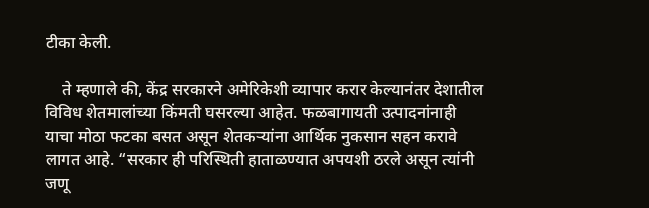टीका केली.

    ते म्हणाले की, केंद्र सरकारने अमेरिकेशी व्यापार करार केल्यानंतर देशातील विविध शेतमालांच्या किंमती घसरल्या आहेत. फळबागायती उत्पादनांनाही याचा मोठा फटका बसत असून शेतकऱ्यांना आर्थिक नुकसान सहन करावे लागत आहे. “सरकार ही परिस्थिती हाताळण्यात अपयशी ठरले असून त्यांनी जणू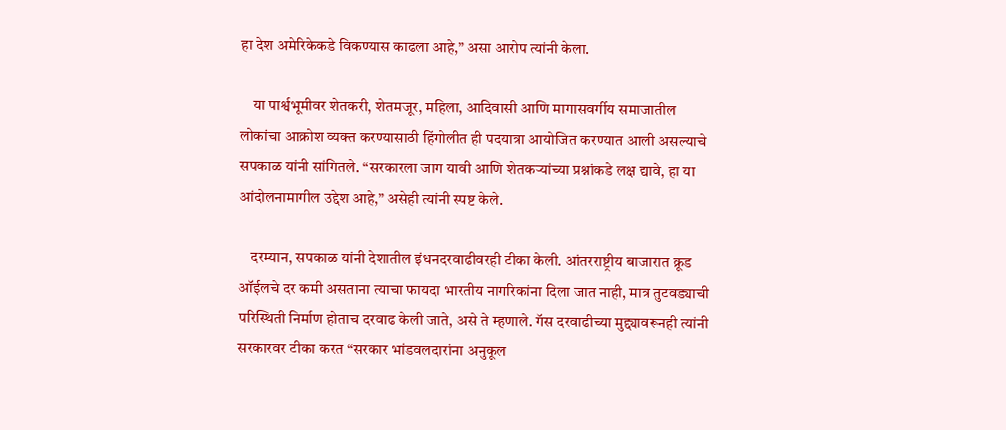हा देश अमेरिकेकडे विकण्यास काढला आहे,” असा आरोप त्यांनी केला.

    या पार्श्वभूमीवर शेतकरी, शेतमजूर, महिला, आदिवासी आणि मागासवर्गीय समाजातील लोकांचा आक्रोश व्यक्त करण्यासाठी हिंगोलीत ही पदयात्रा आयोजित करण्यात आली असल्याचे सपकाळ यांनी सांगितले. “सरकारला जाग यावी आणि शेतकऱ्यांच्या प्रश्नांकडे लक्ष द्यावे, हा या आंदोलनामागील उद्देश आहे,” असेही त्यांनी स्पष्ट केले.

    दरम्यान, सपकाळ यांनी देशातील इंधनदरवाढीवरही टीका केली. आंतरराष्ट्रीय बाजारात क्रूड ऑईलचे दर कमी असताना त्याचा फायदा भारतीय नागरिकांना दिला जात नाही, मात्र तुटवड्याची परिस्थिती निर्माण होताच दरवाढ केली जाते, असे ते म्हणाले. गॅस दरवाढीच्या मुद्द्यावरूनही त्यांनी सरकारवर टीका करत “सरकार भांडवलदारांना अनुकूल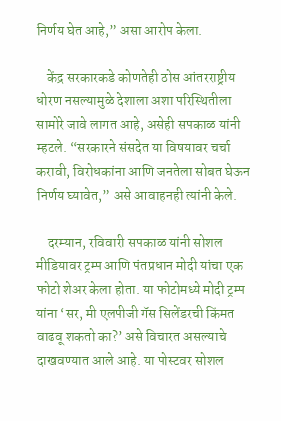निर्णय घेत आहे,” असा आरोप केला.

    केंद्र सरकारकडे कोणतेही ठोस आंतरराष्ट्रीय धोरण नसल्यामुळे देशाला अशा परिस्थितीला सामोरे जावे लागत आहे, असेही सपकाळ यांनी म्हटले. “सरकारने संसदेत या विषयावर चर्चा करावी, विरोधकांना आणि जनतेला सोबत घेऊन निर्णय घ्यावेत,” असे आवाहनही त्यांनी केले.

    दरम्यान, रविवारी सपकाळ यांनी सोशल मीडियावर ट्रम्प आणि पंतप्रधान मोदी यांचा एक फोटो शेअर केला होता. या फोटोमध्ये मोदी ट्रम्प यांना ‘सर, मी एलपीजी गॅस सिलेंडरची किंमत वाढवू शकतो का?’ असे विचारत असल्याचे दाखवण्यात आले आहे. या पोस्टवर सोशल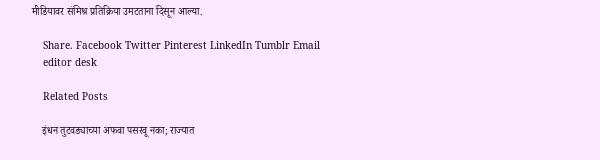मीडियावर संमिश्र प्रतिक्रिया उमटताना दिसून आल्या.

    Share. Facebook Twitter Pinterest LinkedIn Tumblr Email
    editor desk

    Related Posts

    इंधन तुटवड्याच्या अफवा पसरवू नका; राज्यात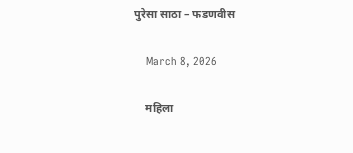पुरेसा साठा – फडणवीस

    March 8, 2026

    महिला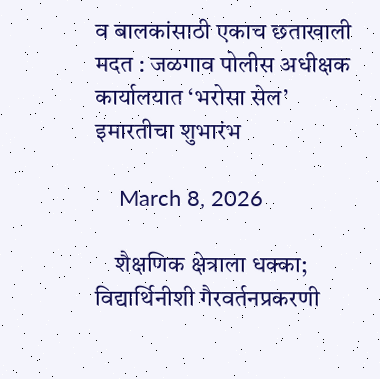व बालकांसाठी एकाच छताखाली मदत : जळगाव पोलीस अधीक्षक कार्यालयात ‘भरोसा सेल’ इमारतीचा शुभारंभ

    March 8, 2026

    शैक्षणिक क्षेत्राला धक्का; विद्यार्थिनीशी गैरवर्तनप्रकरणी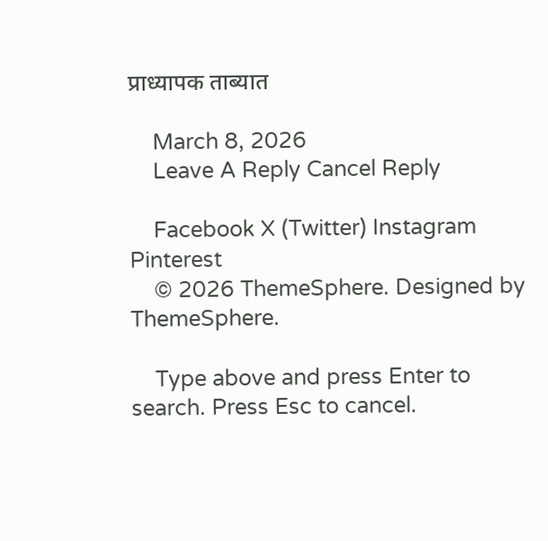प्राध्यापक ताब्यात

    March 8, 2026
    Leave A Reply Cancel Reply

    Facebook X (Twitter) Instagram Pinterest
    © 2026 ThemeSphere. Designed by ThemeSphere.

    Type above and press Enter to search. Press Esc to cancel.